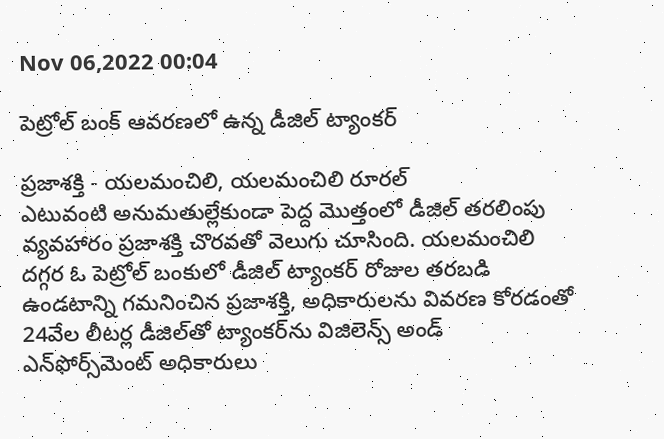Nov 06,2022 00:04

పెట్రోల్‌ బంక్‌ ఆవరణలో ఉన్న డీజిల్‌ ట్యాంకర్‌

ప్రజాశక్తి - యలమంచిలి, యలమంచిలి రూరల్‌
ఎటువంటి అనుమతుల్లేకుండా పెద్ద మొత్తంలో డీజిల్‌ తరలింపు వ్యవహారం ప్రజాశక్తి చొరవతో వెలుగు చూసింది. యలమంచిలి దగ్గర ఓ పెట్రోల్‌ బంకులో డీజిల్‌ ట్యాంకర్‌ రోజుల తరబడి ఉండటాన్ని గమనించిన ప్రజాశక్తి, అధికారులను వివరణ కోరడంతో 24వేల లీటర్ల డీజిల్‌తో ట్యాంకర్‌ను విజిలెన్స్‌ అండ్‌ ఎన్‌ఫోర్స్‌మెంట్‌ అధికారులు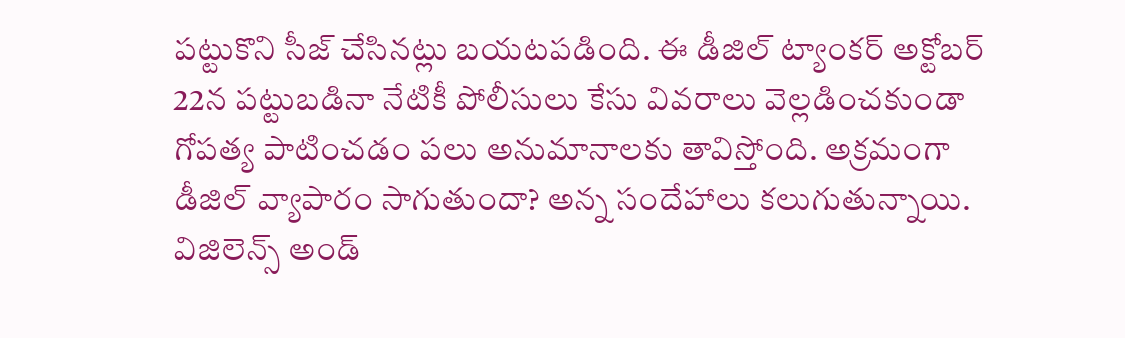పట్టుకొని సీజ్‌ చేసినట్లు బయటపడింది. ఈ డీజిల్‌ ట్యాంకర్‌ అక్టోబర్‌ 22న పట్టుబడినా నేటికీ పోలీసులు కేసు వివరాలు వెల్లడించకుండా గోపత్య పాటించడం పలు అనుమానాలకు తావిస్తోంది. అక్రమంగా డీజిల్‌ వ్యాపారం సాగుతుందా? అన్న సందేహాలు కలుగుతున్నాయి.
విజిలెన్స్‌ అండ్‌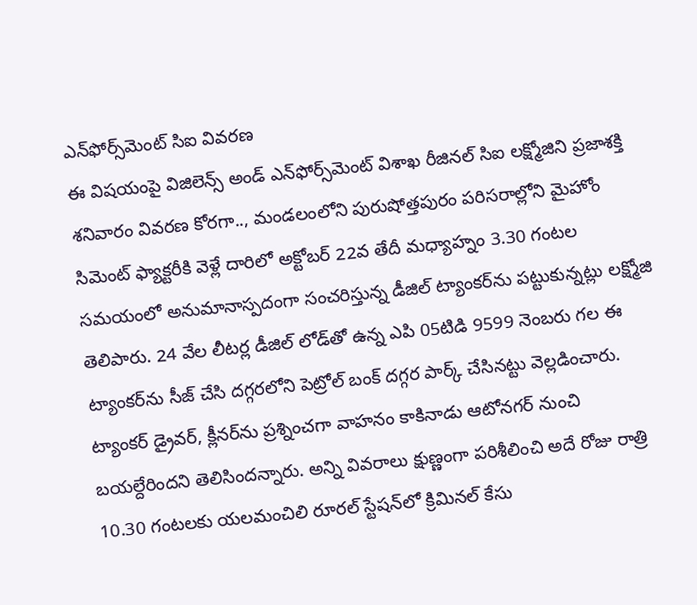ఎన్‌ఫోర్స్‌మెంట్‌ సిఐ వివరణ
ఈ విషయంపై విజిలెన్స్‌ అండ్‌ ఎన్‌ఫోర్స్‌మెంట్‌ విశాఖ రీజినల్‌ సిఐ లక్ష్మోజిని ప్రజాశక్తి శనివారం వివరణ కోరగా.., మండలంలోని పురుషోత్తపురం పరిసరాల్లోని మైహోం సిమెంట్‌ ఫ్యాక్టరీకి వెళ్లే దారిలో అక్టోబర్‌ 22వ తేదీ మధ్యాహ్నం 3.30 గంటల సమయంలో అనుమానాస్పదంగా సంచరిస్తున్న డీజిల్‌ ట్యాంకర్‌ను పట్టుకున్నట్లు లక్ష్మోజి తెలిపారు. 24 వేల లీటర్ల డీజిల్‌ లోడ్‌తో ఉన్న ఎపి 05టిడి 9599 నెంబరు గల ఈ ట్యాంకర్‌ను సీజ్‌ చేసి దగ్గరలోని పెట్రోల్‌ బంక్‌ దగ్గర పార్క్‌ చేసినట్టు వెల్లడించారు. ట్యాంకర్‌ డ్రైవర్‌, క్లీనర్‌ను ప్రశ్నించగా వాహనం కాకినాడు ఆటోనగర్‌ నుంచి బయల్దేరిందని తెలిసిందన్నారు. అన్ని వివరాలు క్షుణ్ణంగా పరిశీలించి అదే రోజు రాత్రి 10.30 గంటలకు యలమంచిలి రూరల్‌ స్టేషన్‌లో క్రిమినల్‌ కేసు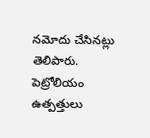నమోదు చేసినట్లు తెలిపారు. పెట్రోలియం ఉత్పత్తులు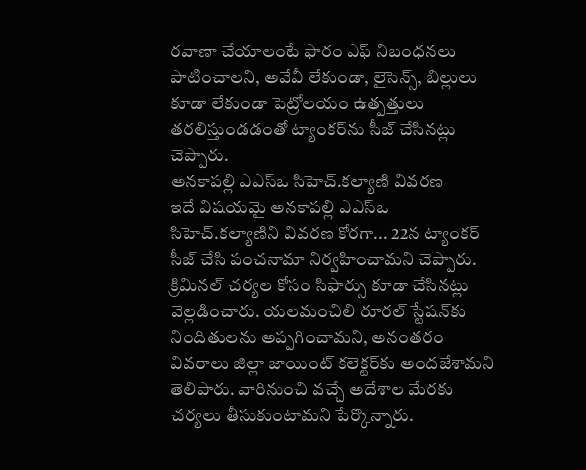రవాణా చేయాలంటే ఫారం ఎఫ్‌ నిబంధనలు పాటించాలని, అవేవీ లేకుండా, లైసెన్స్‌, బిల్లులు కూడా లేకుండా పెట్రోలయం ఉత్పత్తులు తరలిస్తుండడంతో ట్యాంకర్‌ను సీజ్‌ చేసినట్లు చెప్పారు.
అనకాపల్లి ఎఎస్‌ఒ సిహెచ్‌.కల్యాణి వివరణ
ఇదే విషయమై అనకాపల్లి ఎఎస్‌ఒ సిహెచ్‌.కల్యాణిని వివరణ కోరగా... 22న ట్యాంకర్‌ సీజ్‌ చేసి పంచనామా నిర్వహించామని చెప్పారు. క్రిమినల్‌ చర్యల కోసం సిఫార్సు కూడా చేసినట్లు వెల్లడించారు. యలమంచిలి రూరల్‌ స్టేషన్‌కు నిందితులను అప్పగించామని, అనంతరం వివరాలు జిల్లా జాయింట్‌ కలెక్టర్‌కు అందజేశామని తెలిపారు. వారినుంచి వచ్చే అదేశాల మేరకు చర్యలు తీసుకుంటామని పేర్కొన్నారు.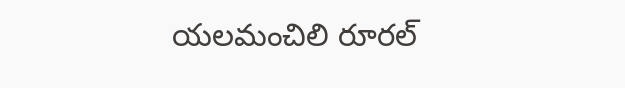యలమంచిలి రూరల్‌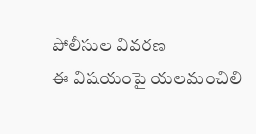పోలీసుల వివరణ
ఈ విషయంపై యలమంచిలి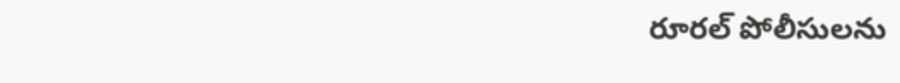రూరల్‌ పోలీసులను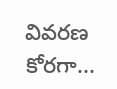వివరణ కోరగా...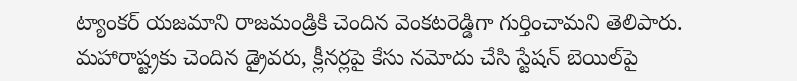ట్యాంకర్‌ యజమాని రాజమండ్రికి చెందిన వెంకటరెడ్డిగా గుర్తించామని తెలిపారు. మహారాష్ట్రకు చెందిన డ్రైవరు, క్లీనర్లపై కేసు నమోదు చేసి స్టేషన్‌ బెయిల్‌పై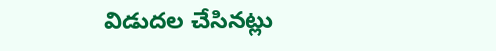విడుదల చేసినట్లు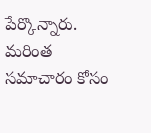పేర్కొన్నారు. మరింత సమాచారం కోసం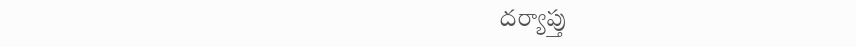దర్యాప్తు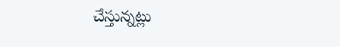చేస్తున్నట్లు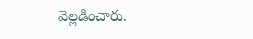వెల్లడించారు.